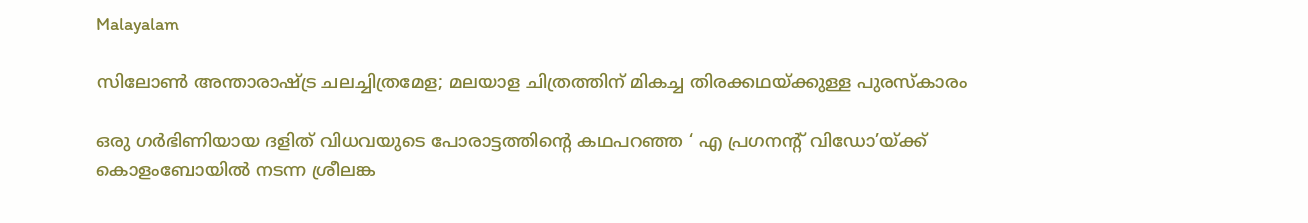Malayalam

സിലോണ്‍ അന്താരാഷ്ട്ര ചലച്ചിത്രമേള; മലയാള ചിത്രത്തിന് മികച്ച തിരക്കഥയ്ക്കുള്ള പുരസ്‌കാരം

ഒരു ഗര്‍ഭിണിയായ ദളിത് വിധവയുടെ പോരാട്ടത്തിന്റെ കഥപറഞ്ഞ ‘ എ പ്രഗനന്റ് വിഡോ’യ്ക്ക് കൊളംബോയില്‍ നടന്ന ശ്രീലങ്ക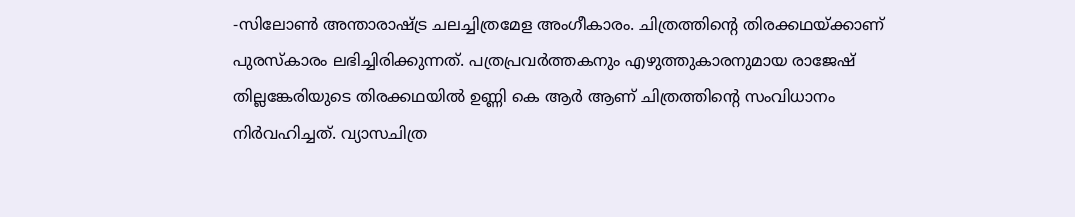-സിലോണ്‍ അന്താരാഷ്ട്ര ചലച്ചിത്രമേള അംഗീകാരം. ചിത്രത്തിന്റെ തിരക്കഥയ്ക്കാണ് പുരസ്‌കാരം ലഭിച്ചിരിക്കുന്നത്. പത്രപ്രവര്‍ത്തകനും എഴുത്തുകാരനുമായ രാജേഷ് തില്ലങ്കേരിയുടെ തിരക്കഥയില്‍ ഉണ്ണി കെ ആര്‍ ആണ് ചിത്രത്തിന്റെ സംവിധാനം നിര്‍വഹിച്ചത്. വ്യാസചിത്ര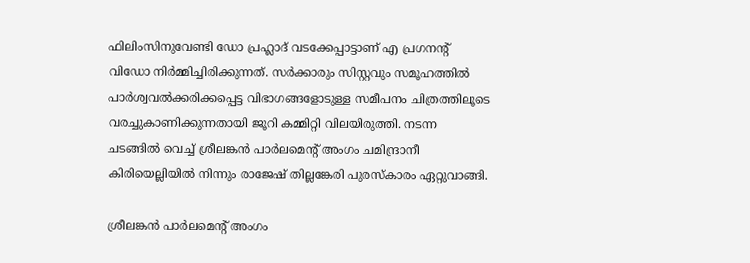ഫിലിംസിനുവേണ്ടി ഡോ പ്രഹ്ലാദ് വടക്കേപ്പാട്ടാണ് എ പ്രഗനന്റ് വിഡോ നിര്‍മ്മിച്ചിരിക്കുന്നത്. സര്‍ക്കാരും സിസ്റ്റവും സമൂഹത്തില്‍ പാര്‍ശ്വവല്‍ക്കരിക്കപ്പെട്ട വിഭാഗങ്ങളോടുള്ള സമീപനം ചിത്രത്തിലൂടെ വരച്ചുകാണിക്കുന്നതായി ജൂറി കമ്മിറ്റി വിലയിരുത്തി. നടന്ന ചടങ്ങില്‍ വെച്ച് ശ്രീലങ്കന്‍ പാര്‍ലമെന്റ് അംഗം ചമിന്ദ്രാനീ കിരിയെല്ലിയില്‍ നിന്നും രാജേഷ് തില്ലങ്കേരി പുരസ്‌കാരം ഏറ്റുവാങ്ങി.

ശ്രീലങ്കന്‍ പാര്‍ലമെന്റ് അംഗം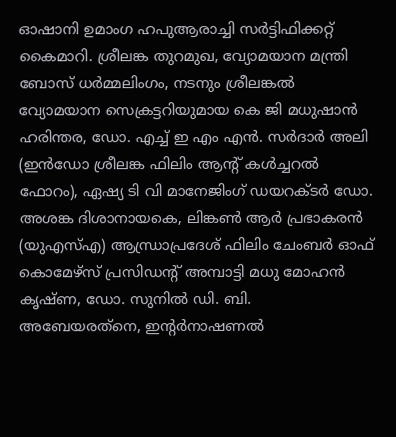ഓഷാനി ഉമാംഗ ഹപുആരാച്ചി സര്‍ട്ടിഫിക്കറ്റ് കൈമാറി. ശ്രീലങ്ക തുറമുഖ, വ്യോമയാന മന്ത്രി ബോസ് ധര്‍മ്മലിംഗം, നടനും ശ്രീലങ്കല്‍ വ്യോമയാന സെക്രട്ടറിയുമായ കെ ജി മധുഷാന്‍ ഹരിന്തര, ഡോ. എച്ച് ഇ എം എന്‍. സര്‍ദാര്‍ അലി (ഇന്‍ഡോ ശ്രീലങ്ക ഫിലിം ആന്റ് കള്‍ച്ചറല്‍ ഫോറം), ഏഷ്യ ടി വി മാനേജിംഗ് ഡയറക്ടര്‍ ഡോ. അശങ്ക ദിശാനായകെ, ലിങ്കണ്‍ ആര്‍ പ്രഭാകരന്‍ (യുഎസ്എ) ആന്ധ്രാപ്രദേശ് ഫിലിം ചേംബര്‍ ഓഫ് കൊമേഴ്‌സ് പ്രസിഡന്റ് അമ്പാട്ടി മധു മോഹന്‍ കൃഷ്ണ, ഡോ. സുനില്‍ ഡി. ബി. അബേയരത്‌നെ, ഇന്റര്‍നാഷണല്‍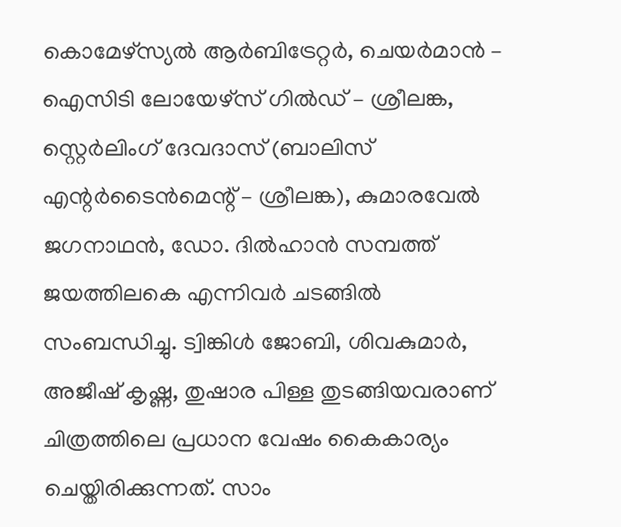കൊമേഴ്‌സ്യല്‍ ആര്‍ബിട്രേറ്റര്‍, ചെയര്‍മാന്‍ – ഐസിടി ലോയേഴ്‌സ് ഗില്‍ഡ് – ശ്രീലങ്ക, സ്റ്റെര്‍ലിംഗ് ദേവദാസ് (ബാലിസ് എന്റര്‍ടൈന്‍മെന്റ് – ശ്രീലങ്ക), കുമാരവേല്‍ ജഗനാഥന്‍, ഡോ. ദില്‍ഹാന്‍ സമ്പത്ത് ജയത്തിലകെ എന്നിവര്‍ ചടങ്ങില്‍ സംബന്ധിച്ചു. ട്വിങ്കിള്‍ ജോബി, ശിവകുമാര്‍, അജീഷ് കൃഷ്ണ, തുഷാര പിള്ള തുടങ്ങിയവരാണ് ചിത്രത്തിലെ പ്രധാന വേഷം കൈകാര്യം ചെയ്തിരിക്കുന്നത്. സാം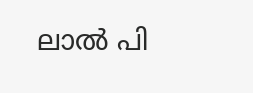ലാല്‍ പി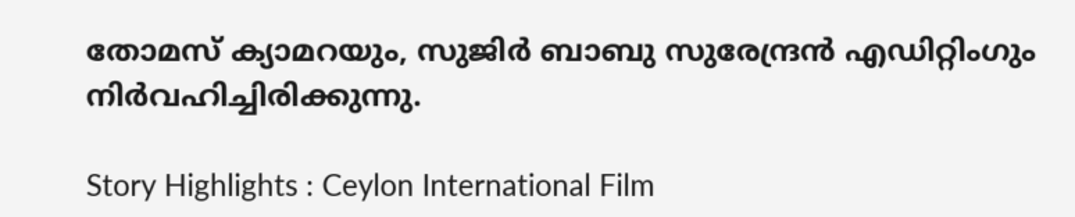തോമസ് ക്യാമറയും, സുജിര്‍ ബാബു സുരേന്ദ്രന്‍ എഡിറ്റിംഗും നിര്‍വഹിച്ചിരിക്കുന്നു.

Story Highlights : Ceylon International Film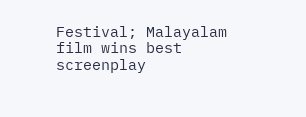Festival; Malayalam film wins best screenplay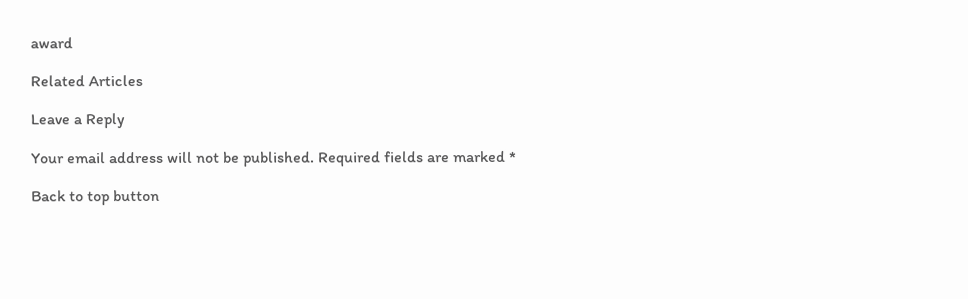award

Related Articles

Leave a Reply

Your email address will not be published. Required fields are marked *

Back to top button